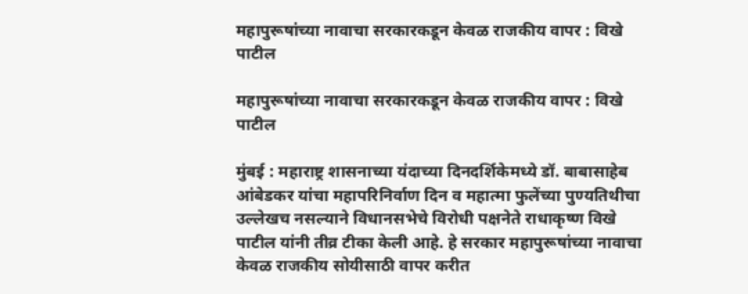महापुरूषांच्या नावाचा सरकारकडून केवळ राजकीय वापर : विखे पाटील

महापुरूषांच्या नावाचा सरकारकडून केवळ राजकीय वापर : विखे पाटील

मुंबई : महाराष्ट्र शासनाच्या यंदाच्या दिनदर्शिकेमध्ये डॉ. बाबासाहेब आंबेडकर यांचा महापरिनिर्वाण दिन व महात्मा फुलेंच्या पुण्यतिथीचा उल्लेखच नसल्याने विधानसभेचे विरोधी पक्षनेते राधाकृष्ण विखे पाटील यांनी तीव्र टीका केली आहे. हे सरकार महापुरूषांच्या नावाचा केवळ राजकीय सोयीसाठी वापर करीत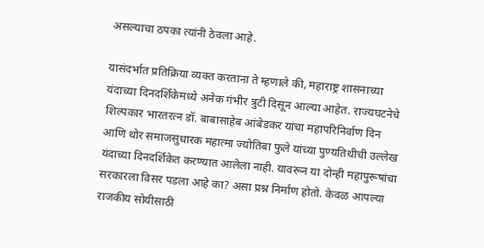असल्याचा ठपका त्यांनी ठेवला आहे.

यासंदर्भात प्रतिक्रिया व्यक्त करताना ते म्हणाले की, महाराष्ट्र शासनाच्या यंदाच्या दिनदर्शिकेमध्ये अनेक गंभीर त्रुटी दिसून आल्या आहेत. राज्यघटनेचे शिल्पकार भारतरत्न डॉ. बाबासाहेब आंबेडकर यांचा महापरिनिर्वाण दिन आणि थोर समाजसुधारक महात्मा ज्योतिबा फुले यांच्या पुण्यतिथीची उल्लेख यंदाच्या दिनदर्शिकेत करण्यात आलेला नाही. यावरून या दोन्ही महापुरूषांचा सरकारला विसर पडला आहे का? असा प्रश्न निर्माण होतो. केवळ आपल्या राजकीय सोयीसाठी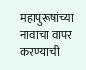महापुरूषांच्या नावाचा वापर करण्याची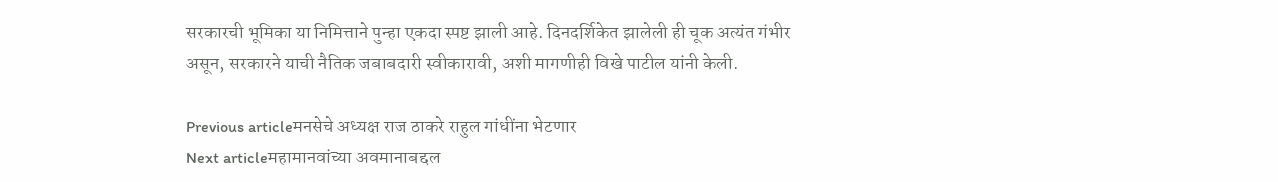सरकारची भूमिका या निमित्ताने पुन्हा एकदा स्पष्ट झाली आहे. दिनदर्शिकेत झालेली ही चूक अत्यंत गंभीर असून, सरकारने याची नैतिक जबाबदारी स्वीकारावी, अशी मागणीही विखे पाटील यांनी केली.

Previous articleमनसेचे अध्यक्ष राज ठाकरे राहुल गांधींना भेटणार
Next articleमहामानवांच्या अवमानाबद्दल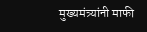मुख्यमंत्र्यांनी माफी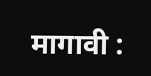मागावी :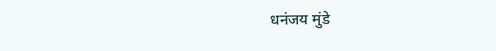धनंजय मुंडे